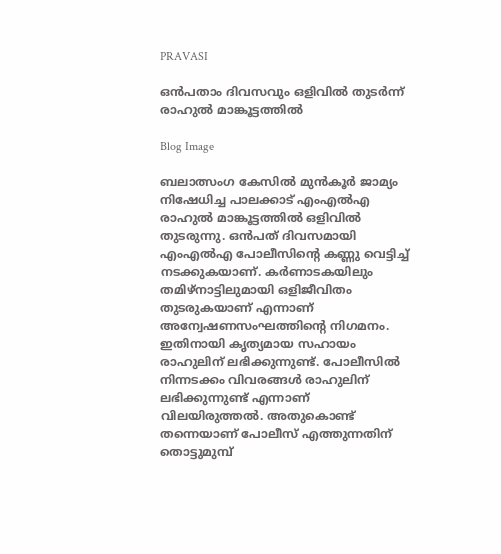PRAVASI

ഒന്‍പതാം ദിവസവും ഒളിവില്‍ തുടര്‍ന്ന് രാഹുല്‍ മാങ്കൂട്ടത്തില്‍

Blog Image

ബലാത്സംഗ കേസില്‍ മുന്‍കൂര്‍ ജാമ്യം നിഷേധിച്ച പാലക്കാട് എംഎല്‍എ രാഹുല്‍ മാങ്കൂട്ടത്തില്‍ ഒളിവില്‍ തുടരുന്നു. ഒന്‍പത് ദിവസമായി എംഎല്‍എ പോലീസിന്റെ കണ്ണു വെട്ടിച്ച് നടക്കുകയാണ്. കര്‍ണാടകയിലും തമിഴ്‌നാട്ടിലുമായി ഒളിജീവിതം തുടരുകയാണ് എന്നാണ് അന്വേഷണസംഘത്തിന്റെ നിഗമനം. ഇതിനായി കൃത്യമായ സഹായം രാഹുലിന് ലഭിക്കുന്നുണ്ട്. പോലീസില്‍ നിന്നടക്കം വിവരങ്ങള്‍ രാഹുലിന് ലഭിക്കുന്നുണ്ട് എന്നാണ് വിലയിരുത്തല്‍. അതുകൊണ്ട് തന്നെയാണ് പോലീസ് എത്തുന്നതിന് തൊട്ടുമുമ്പ്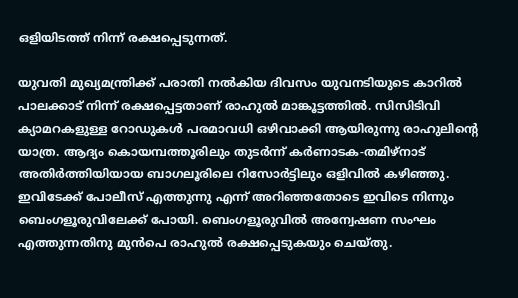ഒളിയിടത്ത് നിന്ന് രക്ഷപ്പെടുന്നത്.

യുവതി മുഖ്യമന്ത്രിക്ക് പരാതി നല്‍കിയ ദിവസം യുവനടിയുടെ കാറില്‍ പാലക്കാട് നിന്ന് രക്ഷപ്പെട്ടതാണ് രാഹുല്‍ മാങ്കൂട്ടത്തില്‍. സിസിടിവി ക്യാമറകളുള്ള റോഡുകള്‍ പരമാവധി ഒഴിവാക്കി ആയിരുന്നു രാഹുലിന്റെ യാത്ര. ആദ്യം കൊയമ്പത്തൂരിലും തുടര്‍ന്ന് കര്‍ണാടക-തമിഴ്‌നാട് അതിര്‍ത്തിയിയായ ബാഗലൂരിലെ റിസോര്‍ട്ടിലും ഒളിവില്‍ കഴിഞ്ഞു. ഇവിടേക്ക് പോലീസ് എത്തുന്നു എന്ന് അറിഞ്ഞതോടെ ഇവിടെ നിന്നും ബെംഗളൂരുവിലേക്ക് പോയി. ബെംഗളൂരുവില്‍ അന്വേഷണ സംഘം എത്തുന്നതിനു മുന്‍പെ രാഹുല്‍ രക്ഷപ്പെടുകയും ചെയ്തു.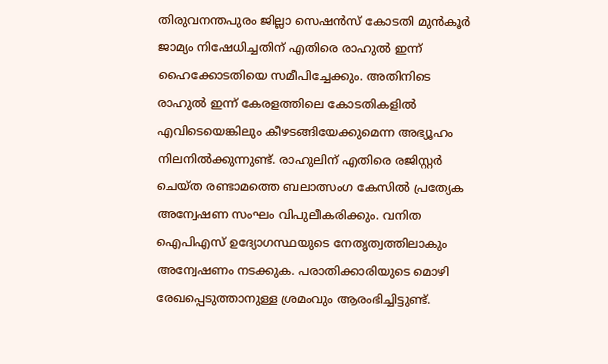തിരുവനന്തപുരം ജില്ലാ സെഷന്‍സ് കോടതി മുന്‍കൂര്‍ ജാമ്യം നിഷേധിച്ചതിന് എതിരെ രാഹുല്‍ ഇന്ന് ഹൈക്കോടതിയെ സമീപിച്ചേക്കും. അതിനിടെ രാഹുല്‍ ഇന്ന് കേരളത്തിലെ കോടതികളില്‍ എവിടെയെങ്കിലും കീഴടങ്ങിയേക്കുമെന്ന അഭ്യൂഹം നിലനില്‍ക്കുന്നുണ്ട്. രാഹുലിന് എതിരെ രജിസ്റ്റര്‍ ചെയ്ത രണ്ടാമത്തെ ബലാത്സംഗ കേസില്‍ പ്രത്യേക അന്വേഷണ സംഘം വിപുലീകരിക്കും. വനിത ഐപിഎസ് ഉദ്യോഗസ്ഥയുടെ നേതൃത്വത്തിലാകും അന്വേഷണം നടക്കുക. പരാതിക്കാരിയുടെ മൊഴി രേഖപ്പെടുത്താനുള്ള ശ്രമംവും ആരംഭിച്ചിട്ടുണ്ട്.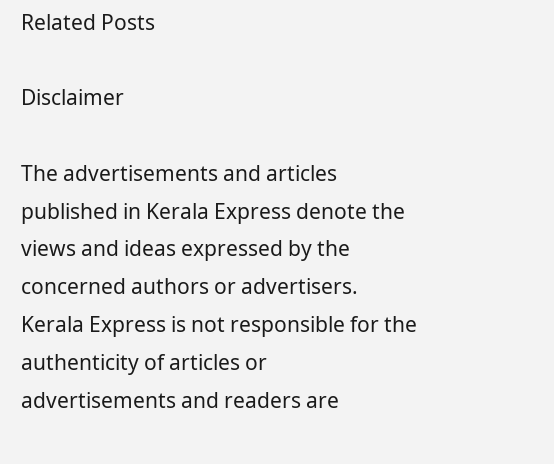Related Posts

Disclaimer

The advertisements and articles published in Kerala Express denote the views and ideas expressed by the concerned authors or advertisers. Kerala Express is not responsible for the authenticity of articles or advertisements and readers are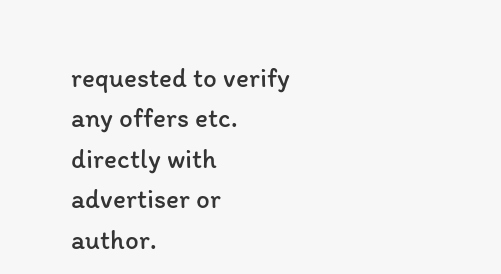requested to verify any offers etc. directly with advertiser or author.